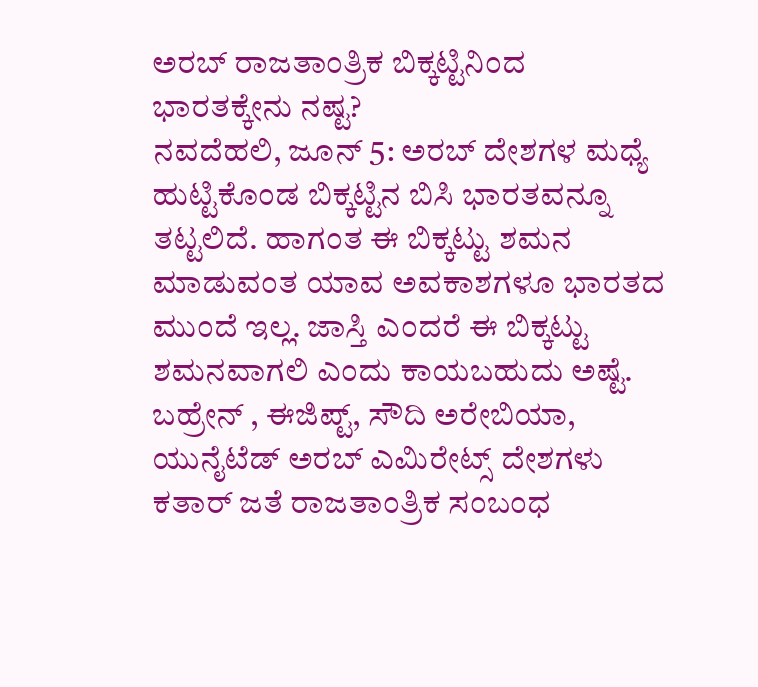ಅರಬ್ ರಾಜತಾಂತ್ರಿಕ ಬಿಕ್ಕಟ್ಟಿನಿಂದ ಭಾರತಕ್ಕೇನು ನಷ್ಟ?
ನವದೆಹಲಿ, ಜೂನ್ 5: ಅರಬ್ ದೇಶಗಳ ಮಧ್ಯೆ ಹುಟ್ಟಿಕೊಂಡ ಬಿಕ್ಕಟ್ಟಿನ ಬಿಸಿ ಭಾರತವನ್ನೂ ತಟ್ಟಲಿದೆ. ಹಾಗಂತ ಈ ಬಿಕ್ಕಟ್ಟು ಶಮನ ಮಾಡುವಂತ ಯಾವ ಅವಕಾಶಗಳೂ ಭಾರತದ ಮುಂದೆ ಇಲ್ಲ. ಜಾಸ್ತಿ ಎಂದರೆ ಈ ಬಿಕ್ಕಟ್ಟು ಶಮನವಾಗಲಿ ಎಂದು ಕಾಯಬಹುದು ಅಷ್ಟೆ.
ಬಹ್ರೇನ್ , ಈಜಿಪ್ಟ್, ಸೌದಿ ಅರೇಬಿಯಾ, ಯುನೈಟೆಡ್ ಅರಬ್ ಎಮಿರೇಟ್ಸ್ ದೇಶಗಳು ಕತಾರ್ ಜತೆ ರಾಜತಾಂತ್ರಿಕ ಸಂಬಂಧ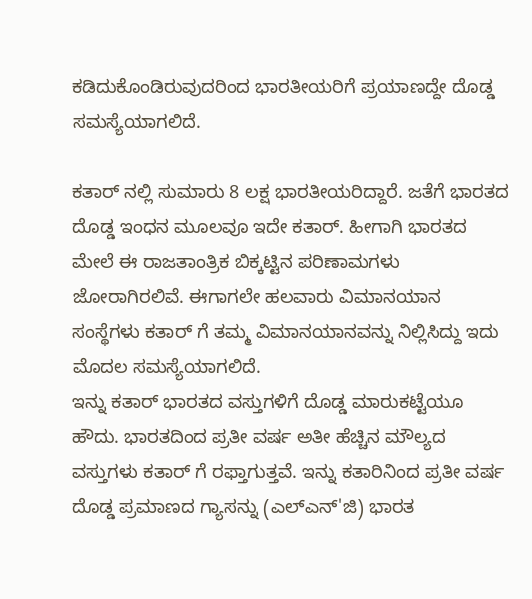ಕಡಿದುಕೊಂಡಿರುವುದರಿಂದ ಭಾರತೀಯರಿಗೆ ಪ್ರಯಾಣದ್ದೇ ದೊಡ್ಡ ಸಮಸ್ಯೆಯಾಗಲಿದೆ.

ಕತಾರ್ ನಲ್ಲಿ ಸುಮಾರು 8 ಲಕ್ಷ ಭಾರತೀಯರಿದ್ದಾರೆ. ಜತೆಗೆ ಭಾರತದ ದೊಡ್ಡ ಇಂಧನ ಮೂಲವೂ ಇದೇ ಕತಾರ್. ಹೀಗಾಗಿ ಭಾರತದ ಮೇಲೆ ಈ ರಾಜತಾಂತ್ರಿಕ ಬಿಕ್ಕಟ್ಟಿನ ಪರಿಣಾಮಗಳು ಜೋರಾಗಿರಲಿವೆ. ಈಗಾಗಲೇ ಹಲವಾರು ವಿಮಾನಯಾನ ಸಂಸ್ಥೆಗಳು ಕತಾರ್ ಗೆ ತಮ್ಮ ವಿಮಾನಯಾನವನ್ನು ನಿಲ್ಲಿಸಿದ್ದು ಇದು ಮೊದಲ ಸಮಸ್ಯೆಯಾಗಲಿದೆ.
ಇನ್ನು ಕತಾರ್ ಭಾರತದ ವಸ್ತುಗಳಿಗೆ ದೊಡ್ಡ ಮಾರುಕಟ್ಟೆಯೂ ಹೌದು. ಭಾರತದಿಂದ ಪ್ರತೀ ವರ್ಷ ಅತೀ ಹೆಚ್ಚಿನ ಮೌಲ್ಯದ ವಸ್ತುಗಳು ಕತಾರ್ ಗೆ ರಫ್ತಾಗುತ್ತವೆ. ಇನ್ನು ಕತಾರಿನಿಂದ ಪ್ರತೀ ವರ್ಷ ದೊಡ್ಡ ಪ್ರಮಾಣದ ಗ್ಯಾಸನ್ನು (ಎಲ್ಎನ್'ಜಿ) ಭಾರತ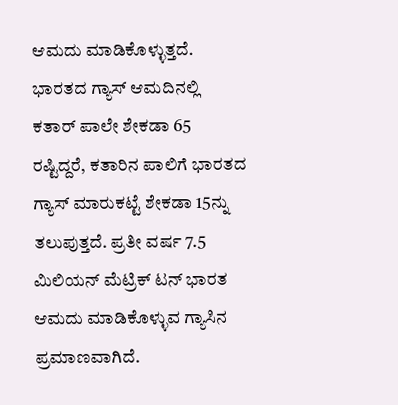ಆಮದು ಮಾಡಿಕೊಳ್ಳುತ್ತದೆ. ಭಾರತದ ಗ್ಯಾಸ್ ಆಮದಿನಲ್ಲಿ ಕತಾರ್ ಪಾಲೇ ಶೇಕಡಾ 65 ರಷ್ಟಿದ್ದರೆ, ಕತಾರಿನ ಪಾಲಿಗೆ ಭಾರತದ ಗ್ಯಾಸ್ ಮಾರುಕಟ್ಟೆ ಶೇಕಡಾ 15ನ್ನು ತಲುಪುತ್ತದೆ. ಪ್ರತೀ ವರ್ಷ 7.5 ಮಿಲಿಯನ್ ಮೆಟ್ರಿಕ್ ಟನ್ ಭಾರತ ಆಮದು ಮಾಡಿಕೊಳ್ಳುವ ಗ್ಯಾಸಿನ ಪ್ರಮಾಣವಾಗಿದೆ.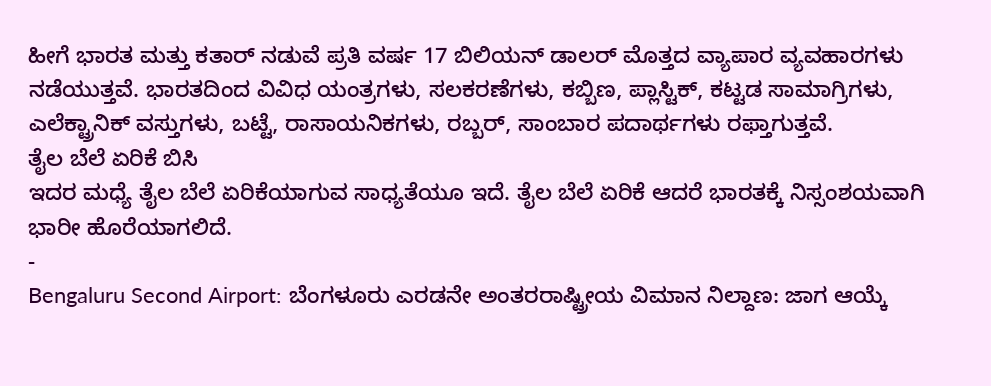ಹೀಗೆ ಭಾರತ ಮತ್ತು ಕತಾರ್ ನಡುವೆ ಪ್ರತಿ ವರ್ಷ 17 ಬಿಲಿಯನ್ ಡಾಲರ್ ಮೊತ್ತದ ವ್ಯಾಪಾರ ವ್ಯವಹಾರಗಳು ನಡೆಯುತ್ತವೆ. ಭಾರತದಿಂದ ವಿವಿಧ ಯಂತ್ರಗಳು, ಸಲಕರಣೆಗಳು, ಕಬ್ಬಿಣ, ಪ್ಲಾಸ್ಟಿಕ್, ಕಟ್ಟಡ ಸಾಮಾಗ್ರಿಗಳು, ಎಲೆಕ್ಟ್ರಾನಿಕ್ ವಸ್ತುಗಳು, ಬಟ್ಟೆ, ರಾಸಾಯನಿಕಗಳು, ರಬ್ಬರ್, ಸಾಂಬಾರ ಪದಾರ್ಥಗಳು ರಫ್ತಾಗುತ್ತವೆ.
ತೈಲ ಬೆಲೆ ಏರಿಕೆ ಬಿಸಿ
ಇದರ ಮಧ್ಯೆ ತೈಲ ಬೆಲೆ ಏರಿಕೆಯಾಗುವ ಸಾಧ್ಯತೆಯೂ ಇದೆ. ತೈಲ ಬೆಲೆ ಏರಿಕೆ ಆದರೆ ಭಾರತಕ್ಕೆ ನಿಸ್ಸಂಶಯವಾಗಿ ಭಾರೀ ಹೊರೆಯಾಗಲಿದೆ.
-
Bengaluru Second Airport: ಬೆಂಗಳೂರು ಎರಡನೇ ಅಂತರರಾಷ್ಟ್ರೀಯ ವಿಮಾನ ನಿಲ್ದಾಣ: ಜಾಗ ಆಯ್ಕೆ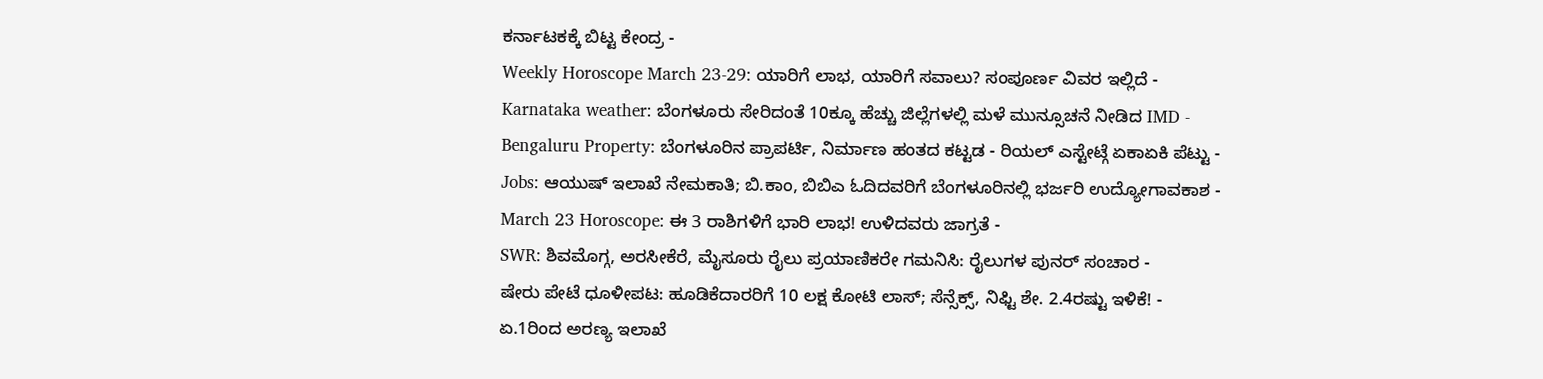ಕರ್ನಾಟಕಕ್ಕೆ ಬಿಟ್ಟ ಕೇಂದ್ರ -
Weekly Horoscope March 23-29: ಯಾರಿಗೆ ಲಾಭ, ಯಾರಿಗೆ ಸವಾಲು? ಸಂಪೂರ್ಣ ವಿವರ ಇಲ್ಲಿದೆ -
Karnataka weather: ಬೆಂಗಳೂರು ಸೇರಿದಂತೆ 10ಕ್ಕೂ ಹೆಚ್ಚು ಜಿಲ್ಲೆಗಳಲ್ಲಿ ಮಳೆ ಮುನ್ಸೂಚನೆ ನೀಡಿದ IMD -
Bengaluru Property: ಬೆಂಗಳೂರಿನ ಪ್ರಾಪರ್ಟಿ, ನಿರ್ಮಾಣ ಹಂತದ ಕಟ್ಟಡ - ರಿಯಲ್ ಎಸ್ಟೇಟ್ಗೆ ಏಕಾಏಕಿ ಪೆಟ್ಟು -
Jobs: ಆಯುಷ್ ಇಲಾಖೆ ನೇಮಕಾತಿ; ಬಿ.ಕಾಂ, ಬಿಬಿಎ ಓದಿದವರಿಗೆ ಬೆಂಗಳೂರಿನಲ್ಲಿ ಭರ್ಜರಿ ಉದ್ಯೋಗಾವಕಾಶ -
March 23 Horoscope: ಈ 3 ರಾಶಿಗಳಿಗೆ ಭಾರಿ ಲಾಭ! ಉಳಿದವರು ಜಾಗ್ರತೆ -
SWR: ಶಿವಮೊಗ್ಗ, ಅರಸೀಕೆರೆ, ಮೈಸೂರು ರೈಲು ಪ್ರಯಾಣಿಕರೇ ಗಮನಿಸಿ: ರೈಲುಗಳ ಪುನರ್ ಸಂಚಾರ -
ಷೇರು ಪೇಟೆ ಧೂಳೀಪಟ: ಹೂಡಿಕೆದಾರರಿಗೆ 10 ಲಕ್ಷ ಕೋಟಿ ಲಾಸ್; ಸೆನ್ಸೆಕ್ಸ್, ನಿಫ್ಟಿ ಶೇ. 2.4ರಷ್ಟು ಇಳಿಕೆ! -
ಏ.1ರಿಂದ ಅರಣ್ಯ ಇಲಾಖೆ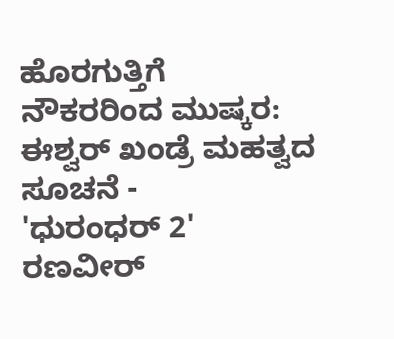ಹೊರಗುತ್ತಿಗೆ ನೌಕರರಿಂದ ಮುಷ್ಕರ: ಈಶ್ವರ್ ಖಂಡ್ರೆ ಮಹತ್ವದ ಸೂಚನೆ -
'ಧುರಂಧರ್ 2' ರಣವೀರ್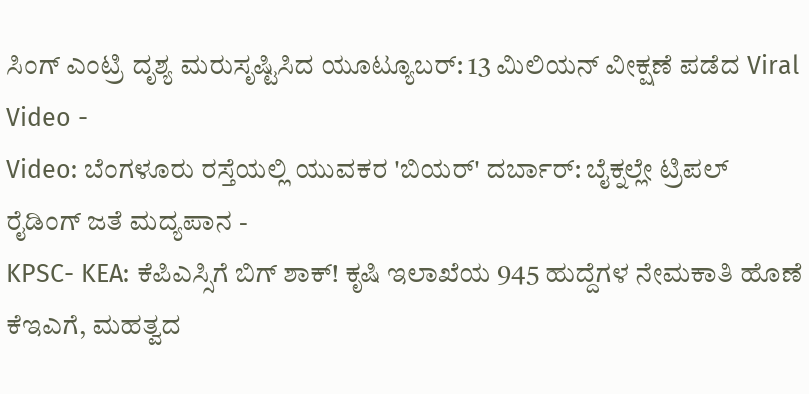ಸಿಂಗ್ ಎಂಟ್ರಿ ದೃಶ್ಯ ಮರುಸೃಷ್ಟಿಸಿದ ಯೂಟ್ಯೂಬರ್: 13 ಮಿಲಿಯನ್ ವೀಕ್ಷಣೆ ಪಡೆದ Viral Video -
Video: ಬೆಂಗಳೂರು ರಸ್ತೆಯಲ್ಲಿ ಯುವಕರ 'ಬಿಯರ್' ದರ್ಬಾರ್: ಬೈಕ್ನಲ್ಲೇ ಟ್ರಿಪಲ್ ರೈಡಿಂಗ್ ಜತೆ ಮದ್ಯಪಾನ -
KPSC- KEA: ಕೆಪಿಎಸ್ಸಿಗೆ ಬಿಗ್ ಶಾಕ್! ಕೃಷಿ ಇಲಾಖೆಯ 945 ಹುದ್ದೆಗಳ ನೇಮಕಾತಿ ಹೊಣೆ ಕೆಇಎಗೆ, ಮಹತ್ವದ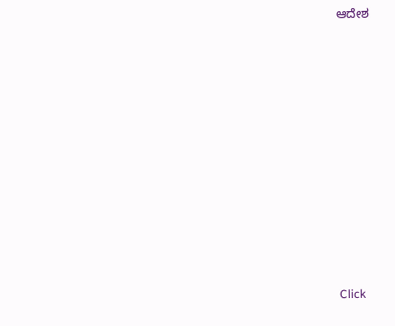ಆದೇಶ












Click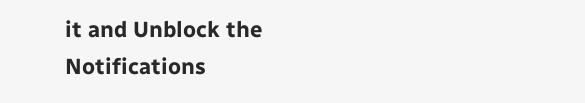it and Unblock the Notifications